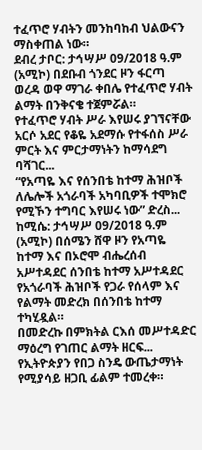ተፈጥሮ ሃብትን መንከባከብ ህልውናን ማስቀጠል ነው።
ደብረ ታቦር: ታኅሣሥ 09/2018 ዓ.ም (አሚኮ) በደቡብ ጎንደር ዞን ፋርጣ ወረዳ ወዋ ማገራ ቀበሌ የተፈጥሮ ሃብት ልማት በንቅናቄ ተጀምሯል።
የተፈጥሮ ሃብት ሥራ እየሠሩ ያገኘናቸው አርሶ አደር የቆዬ አደማሱ የተፋሰስ ሥራ ምርት እና ምርታማነትን ከማሳደግ ባሻገር...
“የአጣዬ እና የሰንበቴ ከተማ ሕዝቦች ለሌሎች አጎራባች አካባቢዎች ተሞክሮ የሚኾን ተግባር እየሠሩ ነው” ድረስ...
ከሚሴ: ታኅሣሥ 09/2018 ዓ.ም (አሚኮ) በሰሜን ሸዋ ዞን የአጣዬ ከተማ እና በኦሮሞ ብሔረሰብ አሥተዳደር ሰንበቴ ከተማ አሥተዳደር የአጎራባች ሕዝቦች የጋራ የሰላም እና የልማት መድረክ በሰንበቴ ከተማ ተካሂዷል።
በመድረኩ በምክትል ርእሰ መሥተዳድር ማዕረግ የገጠር ልማት ዘርፍ...
የኢትዮጵያን የበጋ ስንዴ ውጤታማነት የሚያሳይ ዘጋቢ ፊልም ተመረቀ።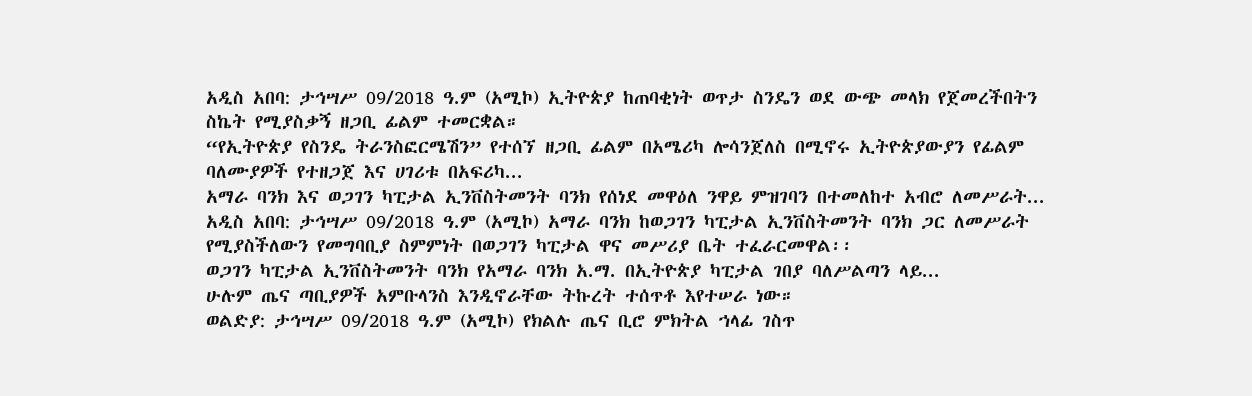አዲስ አበባ: ታኅሣሥ 09/2018 ዓ.ም (አሚኮ) ኢትዮጵያ ከጠባቂነት ወጥታ ስንዴን ወደ ውጭ መላክ የጀመረችበትን ስኬት የሚያስቃኝ ዘጋቢ ፊልም ተመርቋል።
“የኢትዮጵያ የስንዴ ትራንስፎርሜሽን” የተሰኘ ዘጋቢ ፊልም በአሜሪካ ሎሳንጀለስ በሚኖሩ ኢትዮጵያውያን የፊልም ባለሙያዎች የተዘጋጀ እና ሀገሪቱ በአፍሪካ...
አማራ ባንክ እና ወጋገን ካፒታል ኢንቨስትመንት ባንክ የሰነደ መዋዕለ ንዋይ ምዝገባን በተመለከተ አብሮ ለመሥራት...
አዲስ አበባ: ታኅሣሥ 09/2018 ዓ.ም (አሚኮ) አማራ ባንክ ከወጋገን ካፒታል ኢንቨስትመንት ባንክ ጋር ለመሥራት የሚያስችለውን የመግባቢያ ስምምነት በወጋገን ካፒታል ዋና መሥሪያ ቤት ተፈራርመዋል፡፡
ወጋገን ካፒታል ኢንቨስትመንት ባንክ የአማራ ባንክ አ.ማ. በኢትዮጵያ ካፒታል ገበያ ባለሥልጣን ላይ...
ሁሉም ጤና ጣቢያዎች አምቡላንስ እንዲኖራቸው ትኩረት ተሰጥቶ እየተሠራ ነው።
ወልድያ: ታኅሣሥ 09/2018 ዓ.ም (አሚኮ) የክልሉ ጤና ቢሮ ምክትል ኀላፊ ገስጥ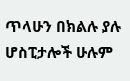ጥላሁን በክልሉ ያሉ ሆስፒታሎች ሁሉም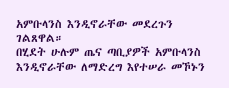አምቡላንስ እንዲኖራቸው መደረጉን ገልጸዋል።
በሂደት ሁሉም ጤና ጣቢያዎች አምቡላንስ እንዲኖራቸው ለማድረግ እየተሠራ መኾኑን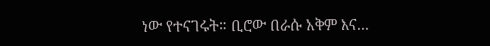ነው የተናገሩት። ቢሮው በራሱ አቅም እና...